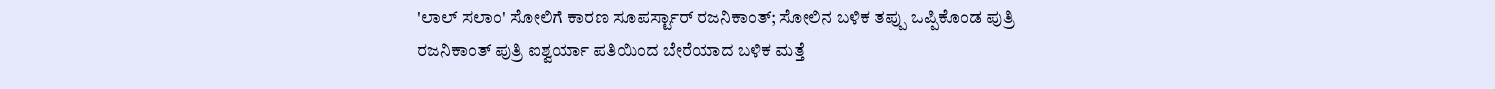'ಲಾಲ್ ಸಲಾಂ' ಸೋಲಿಗೆ ಕಾರಣ ಸೂಪರ್ಸ್ಟಾರ್ ರಜನಿಕಾಂತ್; ಸೋಲಿನ ಬಳಿಕ ತಪ್ಪು ಒಪ್ಪಿಕೊಂಡ ಪುತ್ರಿ
ರಜನಿಕಾಂತ್ ಪುತ್ರಿ ಐಶ್ವರ್ಯಾ ಪತಿಯಿಂದ ಬೇರೆಯಾದ ಬಳಿಕ ಮತ್ತೆ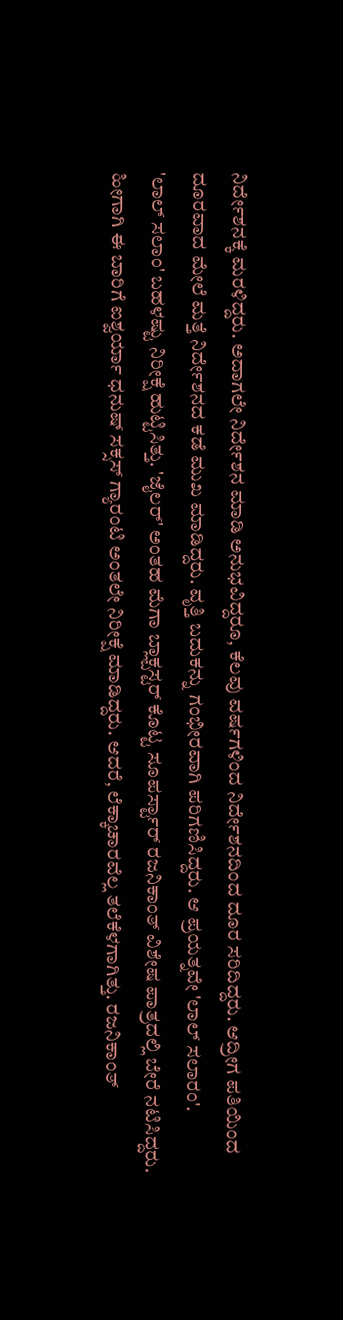ನಿರ್ದೇಶನಕ್ಕೆ ಮರಳಿದ್ದರು. ಅದಾಗಲೇ ನಿರ್ದೇಶನ ಮಾಡಿ ಅನುಭವಿದ್ದರೂ, ಕೆಲವು ವರ್ಷಗಳಿಂದ ನಿರ್ದೇಶನದಿಂದ ದೂರ ಸರಿದಿದ್ದರು. ಆದ್ರೀಗ ಪತಿಯಿಂದ ದೂರವಾದ ಮೇಲೆ ಮತ್ತೆ ನಿರ್ದೇಶನದ ಕಡೆ ಮುಖ ಮಾಡಿದ್ದರು. ವೃತ್ತಿ ಬದುಕನ್ನು ಗಂಭೀರವಾಗಿ ಪರಿಗಣಿಸಿದ್ದರು. ಆ ಪ್ರಯತ್ನವೇ 'ಲಾಲ್ ಸಲಾರಂ'.
'ಲಾಲ್ ಸಲಾಂ' ಬಹಳಷ್ಟು ನಿರೀಕ್ಷೆ ಹುಟ್ಟಿಸಿತ್ತು. 'ಜೈಲರ್' ಅಂತಹ ಮೆಗಾ ಬ್ಲಾಕ್ಬಸ್ಟರ್ ಕೊಟ್ಟ ಸೂಪರ್ಸ್ಟಾರ್ ರಜನಿಕಾಂತ್ ವಿಶೇಷ ಪಾತ್ರದಲ್ಲಿ ಬೇರೆ ನಟಿಸಿದ್ದರು. ಹೀಗಾಗಿ ಈ ಬಾರಿಗೆ ಐಶ್ವರ್ಯಾ ಧನುಷ್ ಸಕ್ಸಸ್ ಗ್ಯಾರಂಟಿ ಅಂತಲೇ ನಿರೀಕ್ಷೆ ಮಾಡಿದ್ದರು. ಆದರೆ, ಲೆಕ್ಕಾಚಾರವೆಲ್ಲ ತಲೆಕೆಳಗಾಗಿತ್ತು. ರಜನಿಕಾಂತ್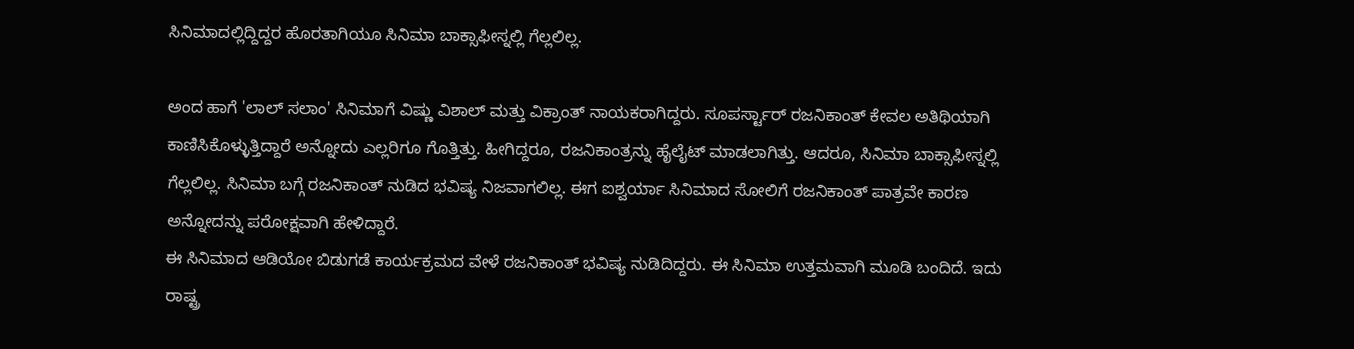ಸಿನಿಮಾದಲ್ಲಿದ್ದಿದ್ದರ ಹೊರತಾಗಿಯೂ ಸಿನಿಮಾ ಬಾಕ್ಸಾಫೀಸ್ನಲ್ಲಿ ಗೆಲ್ಲಲಿಲ್ಲ.

ಅಂದ ಹಾಗೆ 'ಲಾಲ್ ಸಲಾಂ' ಸಿನಿಮಾಗೆ ವಿಷ್ಣು ವಿಶಾಲ್ ಮತ್ತು ವಿಕ್ರಾಂತ್ ನಾಯಕರಾಗಿದ್ದರು. ಸೂಪರ್ಸ್ಟಾರ್ ರಜನಿಕಾಂತ್ ಕೇವಲ ಅತಿಥಿಯಾಗಿ ಕಾಣಿಸಿಕೊಳ್ಳುತ್ತಿದ್ದಾರೆ ಅನ್ನೋದು ಎಲ್ಲರಿಗೂ ಗೊತ್ತಿತ್ತು. ಹೀಗಿದ್ದರೂ, ರಜನಿಕಾಂತ್ರನ್ನು ಹೈಲೈಟ್ ಮಾಡಲಾಗಿತ್ತು. ಆದರೂ, ಸಿನಿಮಾ ಬಾಕ್ಸಾಫೀಸ್ನಲ್ಲಿ ಗೆಲ್ಲಲಿಲ್ಲ. ಸಿನಿಮಾ ಬಗ್ಗೆ ರಜನಿಕಾಂತ್ ನುಡಿದ ಭವಿಷ್ಯ ನಿಜವಾಗಲಿಲ್ಲ. ಈಗ ಐಶ್ವರ್ಯಾ ಸಿನಿಮಾದ ಸೋಲಿಗೆ ರಜನಿಕಾಂತ್ ಪಾತ್ರವೇ ಕಾರಣ ಅನ್ನೋದನ್ನು ಪರೋಕ್ಷವಾಗಿ ಹೇಳಿದ್ದಾರೆ.
ಈ ಸಿನಿಮಾದ ಆಡಿಯೋ ಬಿಡುಗಡೆ ಕಾರ್ಯಕ್ರಮದ ವೇಳೆ ರಜನಿಕಾಂತ್ ಭವಿಷ್ಯ ನುಡಿದಿದ್ದರು. ಈ ಸಿನಿಮಾ ಉತ್ತಮವಾಗಿ ಮೂಡಿ ಬಂದಿದೆ. ಇದು ರಾಷ್ಟ್ರ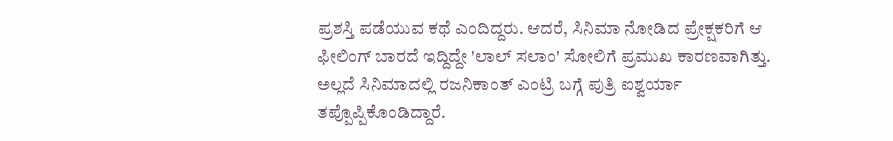ಪ್ರಶಸ್ತಿ ಪಡೆಯುವ ಕಥೆ ಎಂದಿದ್ದರು. ಆದರೆ, ಸಿನಿಮಾ ನೋಡಿದ ಪ್ರೇಕ್ಷಕರಿಗೆ ಆ ಫೀಲಿಂಗ್ ಬಾರದೆ ಇದ್ದಿದ್ದೇ 'ಲಾಲ್ ಸಲಾಂ' ಸೋಲಿಗೆ ಪ್ರಮುಖ ಕಾರಣವಾಗಿತ್ತು. ಅಲ್ಲದೆ ಸಿನಿಮಾದಲ್ಲಿ ರಜನಿಕಾಂತ್ ಎಂಟ್ರಿ ಬಗ್ಗೆ ಪುತ್ರಿ ಐಶ್ವರ್ಯಾ ತಪ್ಪೊಪ್ಪಿಕೊಂಡಿದ್ದಾರೆ.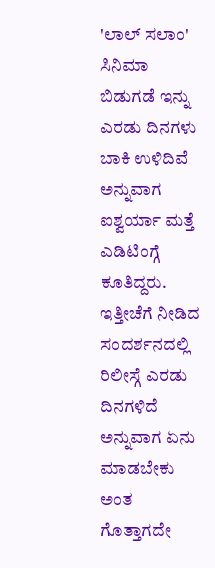'ಲಾಲ್ ಸಲಾಂ' ಸಿನಿಮಾ ಬಿಡುಗಡೆ ಇನ್ನು ಎರಡು ದಿನಗಳು ಬಾಕಿ ಉಳಿದಿವೆ ಅನ್ನುವಾಗ ಐಶ್ವರ್ಯಾ ಮತ್ತೆ ಎಡಿಟಿಂಗ್ಗೆ ಕೂತಿದ್ದರು. ಇತ್ತೀಚೆಗೆ ನೀಡಿದ ಸಂದರ್ಶನದಲ್ಲಿ ರಿಲೀಸ್ಗೆ ಎರಡು ದಿನಗಳಿದೆ ಅನ್ನುವಾಗ ಏನು ಮಾಡಬೇಕು ಅಂತ ಗೊತ್ತಾಗದೇ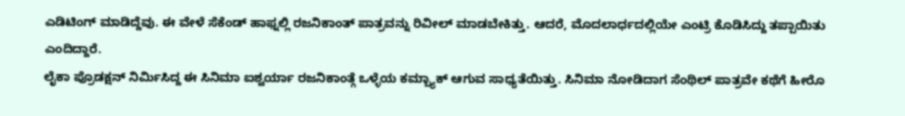ಎಡಿಟಿಂಗ್ ಮಾಡಿದ್ದೆವು. ಈ ವೇಳೆ ಸೆಕೆಂಡ್ ಹಾಫ್ನಲ್ಲಿ ರಜನಿಕಾಂತ್ ಪಾತ್ರವನ್ನು ರಿವೀಲ್ ಮಾಡಬೇಕಿತ್ತು. ಆದರೆ, ಮೊದಲಾರ್ಧದಲ್ಲಿಯೇ ಎಂಟ್ರಿ ಕೊಡಿಸಿದ್ದು ತಪ್ಪಾಯಿತು ಎಂದಿದ್ದಾರೆ.
ಲೈಕಾ ಪ್ರೊಡಕ್ಷನ್ ನಿರ್ಮಿಸಿದ್ದ ಈ ಸಿನಿಮಾ ಐಶ್ವರ್ಯಾ ರಜನಿಕಾಂತ್ಗೆ ಒಳ್ಳೆಯ ಕಮ್ಬ್ಯಾಕ್ ಆಗುವ ಸಾಧ್ಯತೆಯಿತ್ತು. ಸಿನಿಮಾ ನೋಡಿದಾಗ ಸೆಂಥಿಲ್ ಪಾತ್ರವೇ ಕಥೆಗೆ ಹೀರೊ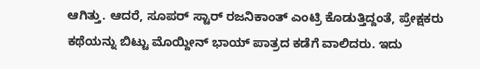ಆಗಿತ್ತು. ಆದರೆ, ಸೂಪರ್ ಸ್ಟಾರ್ ರಜನಿಕಾಂತ್ ಎಂಟ್ರಿ ಕೊಡುತ್ತಿದ್ದಂತೆ, ಪ್ರೇಕ್ಷಕರು ಕಥೆಯನ್ನು ಬಿಟ್ಟು ಮೊಯ್ದೀನ್ ಭಾಯ್ ಪಾತ್ರದ ಕಡೆಗೆ ವಾಲಿದರು. ಇದು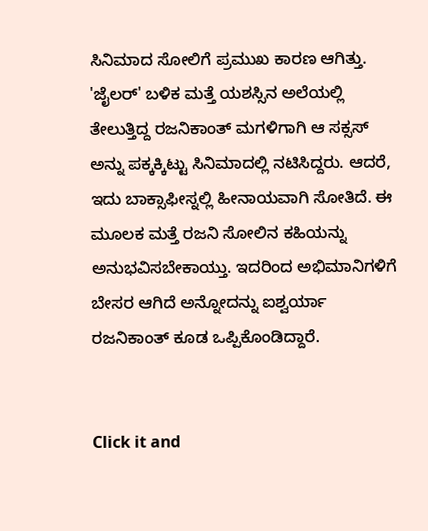ಸಿನಿಮಾದ ಸೋಲಿಗೆ ಪ್ರಮುಖ ಕಾರಣ ಆಗಿತ್ತು.
'ಜೈಲರ್' ಬಳಿಕ ಮತ್ತೆ ಯಶಸ್ಸಿನ ಅಲೆಯಲ್ಲಿ ತೇಲುತ್ತಿದ್ದ ರಜನಿಕಾಂತ್ ಮಗಳಿಗಾಗಿ ಆ ಸಕ್ಸಸ್ ಅನ್ನು ಪಕ್ಕಕ್ಕಿಟ್ಟು ಸಿನಿಮಾದಲ್ಲಿ ನಟಿಸಿದ್ದರು. ಆದರೆ, ಇದು ಬಾಕ್ಸಾಫೀಸ್ನಲ್ಲಿ ಹೀನಾಯವಾಗಿ ಸೋತಿದೆ. ಈ ಮೂಲಕ ಮತ್ತೆ ರಜನಿ ಸೋಲಿನ ಕಹಿಯನ್ನು ಅನುಭವಿಸಬೇಕಾಯ್ತು. ಇದರಿಂದ ಅಭಿಮಾನಿಗಳಿಗೆ ಬೇಸರ ಆಗಿದೆ ಅನ್ನೋದನ್ನು ಐಶ್ವರ್ಯಾ ರಜನಿಕಾಂತ್ ಕೂಡ ಒಪ್ಪಿಕೊಂಡಿದ್ದಾರೆ.


Click it and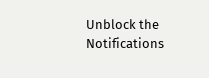Unblock the Notifications